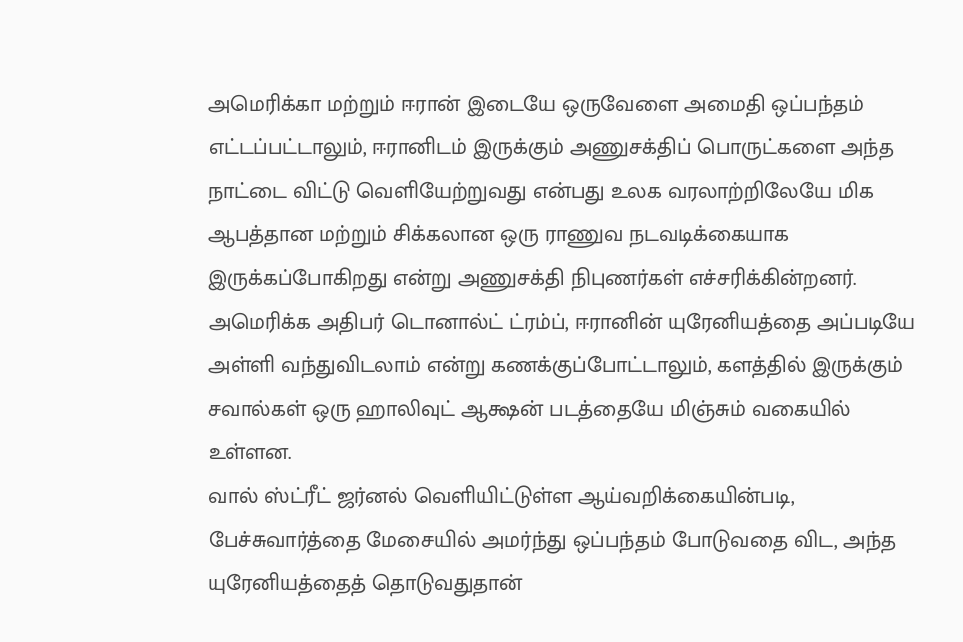அமெரிக்கா மற்றும் ஈரான் இடையே ஒருவேளை அமைதி ஒப்பந்தம் எட்டப்பட்டாலும், ஈரானிடம் இருக்கும் அணுசக்திப் பொருட்களை அந்த நாட்டை விட்டு வெளியேற்றுவது என்பது உலக வரலாற்றிலேயே மிக ஆபத்தான மற்றும் சிக்கலான ஒரு ராணுவ நடவடிக்கையாக இருக்கப்போகிறது என்று அணுசக்தி நிபுணர்கள் எச்சரிக்கின்றனர். அமெரிக்க அதிபர் டொனால்ட் ட்ரம்ப், ஈரானின் யுரேனியத்தை அப்படியே அள்ளி வந்துவிடலாம் என்று கணக்குப்போட்டாலும், களத்தில் இருக்கும் சவால்கள் ஒரு ஹாலிவுட் ஆக்ஷன் படத்தையே மிஞ்சும் வகையில் உள்ளன.
வால் ஸ்ட்ரீட் ஜர்னல் வெளியிட்டுள்ள ஆய்வறிக்கையின்படி, பேச்சுவார்த்தை மேசையில் அமர்ந்து ஒப்பந்தம் போடுவதை விட, அந்த யுரேனியத்தைத் தொடுவதுதான்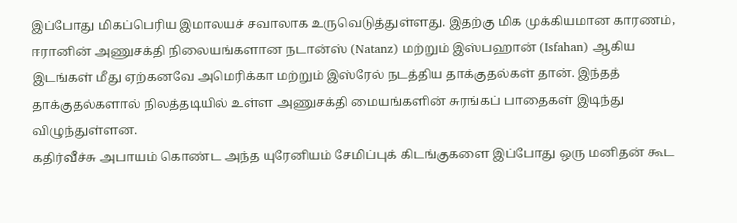இப்போது மிகப்பெரிய இமாலயச் சவாலாக உருவெடுத்துள்ளது. இதற்கு மிக முக்கியமான காரணம், ஈரானின் அணுசக்தி நிலையங்களான நடான்ஸ் (Natanz) மற்றும் இஸ்பஹான் (Isfahan) ஆகிய இடங்கள் மீது ஏற்கனவே அமெரிக்கா மற்றும் இஸ்ரேல் நடத்திய தாக்குதல்கள் தான். இந்தத் தாக்குதல்களால் நிலத்தடியில் உள்ள அணுசக்தி மையங்களின் சுரங்கப் பாதைகள் இடிந்து விழுந்துள்ளன.
கதிர்வீச்சு அபாயம் கொண்ட அந்த யுரேனியம் சேமிப்புக் கிடங்குகளை இப்போது ஒரு மனிதன் கூட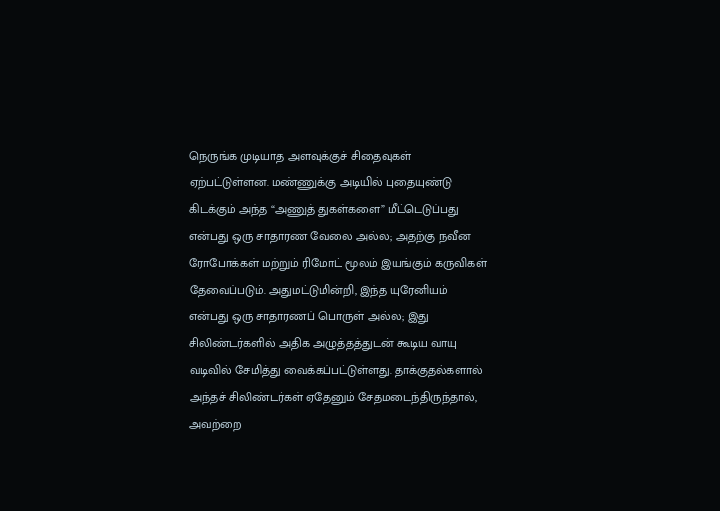நெருங்க முடியாத அளவுக்குச் சிதைவுகள் ஏற்பட்டுள்ளன. மண்ணுக்கு அடியில் புதையுண்டு கிடக்கும் அந்த “அணுத் துகள்களை” மீட்டெடுப்பது என்பது ஒரு சாதாரண வேலை அல்ல; அதற்கு நவீன ரோபோக்கள் மற்றும் ரிமோட் மூலம் இயங்கும் கருவிகள் தேவைப்படும். அதுமட்டுமின்றி, இந்த யுரேனியம் என்பது ஒரு சாதாரணப் பொருள் அல்ல; இது சிலிண்டர்களில் அதிக அழுத்தத்துடன் கூடிய வாயு வடிவில் சேமித்து வைக்கப்பட்டுள்ளது. தாக்குதல்களால் அந்தச் சிலிண்டர்கள் ஏதேனும் சேதமடைந்திருந்தால், அவற்றை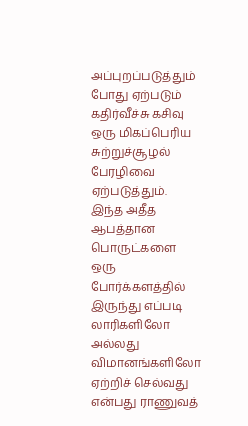அப்புறப்படுத்தும் போது ஏற்படும் கதிர்வீச்சு கசிவு ஒரு மிகப்பெரிய சுற்றுச்சூழல் பேரழிவை ஏற்படுத்தும்.
இந்த அதீத ஆபத்தான பொருட்களை ஒரு போர்க்களத்தில் இருந்து எப்படி லாரிகளிலோ அல்லது விமானங்களிலோ ஏற்றிச் செல்வது என்பது ராணுவத்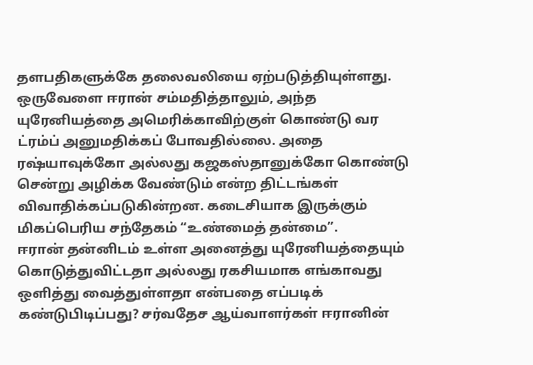தளபதிகளுக்கே தலைவலியை ஏற்படுத்தியுள்ளது. ஒருவேளை ஈரான் சம்மதித்தாலும், அந்த யுரேனியத்தை அமெரிக்காவிற்குள் கொண்டு வர ட்ரம்ப் அனுமதிக்கப் போவதில்லை. அதை ரஷ்யாவுக்கோ அல்லது கஜகஸ்தானுக்கோ கொண்டு சென்று அழிக்க வேண்டும் என்ற திட்டங்கள் விவாதிக்கப்படுகின்றன. கடைசியாக இருக்கும் மிகப்பெரிய சந்தேகம் “உண்மைத் தன்மை”.
ஈரான் தன்னிடம் உள்ள அனைத்து யுரேனியத்தையும் கொடுத்துவிட்டதா அல்லது ரகசியமாக எங்காவது ஒளித்து வைத்துள்ளதா என்பதை எப்படிக் கண்டுபிடிப்பது? சர்வதேச ஆய்வாளர்கள் ஈரானின்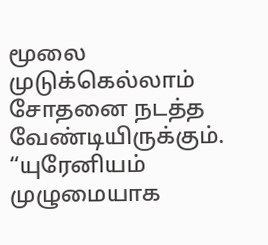மூலை முடுக்கெல்லாம் சோதனை நடத்த வேண்டியிருக்கும். “யுரேனியம் முழுமையாக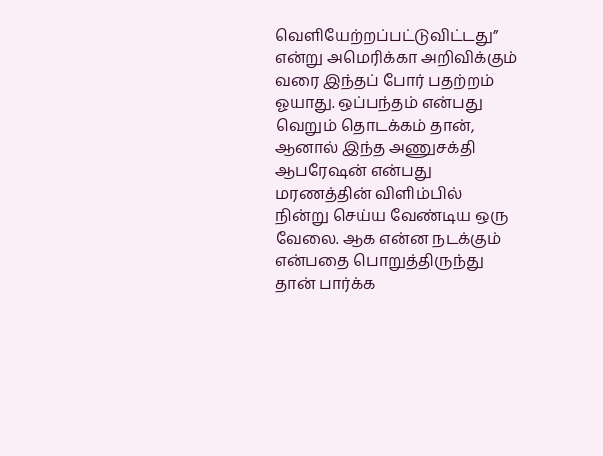வெளியேற்றப்பட்டுவிட்டது” என்று அமெரிக்கா அறிவிக்கும் வரை இந்தப் போர் பதற்றம் ஓயாது. ஒப்பந்தம் என்பது வெறும் தொடக்கம் தான், ஆனால் இந்த அணுசக்தி ஆபரேஷன் என்பது மரணத்தின் விளிம்பில் நின்று செய்ய வேண்டிய ஒரு வேலை. ஆக என்ன நடக்கும் என்பதை பொறுத்திருந்து தான் பார்க்க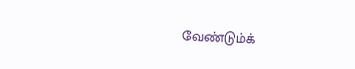வேண்டும்க்